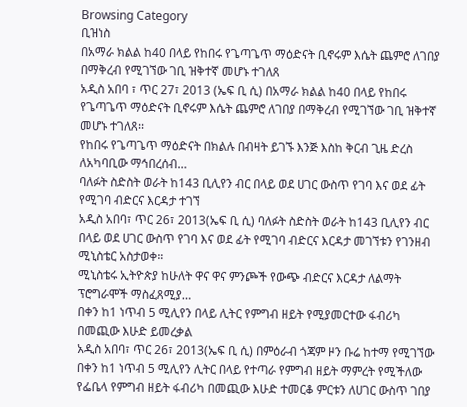Browsing Category
ቢዝነስ
በአማራ ክልል ከ40 በላይ የከበሩ የጌጣጌጥ ማዕድናት ቢኖሩም እሴት ጨምሮ ለገበያ በማቅረብ የሚገኘው ገቢ ዝቅተኛ መሆኑ ተገለጸ
አዲስ አበባ ፣ ጥር 27፣ 2013 (ኤፍ ቢ ሲ) በአማራ ክልል ከ40 በላይ የከበሩ የጌጣጌጥ ማዕድናት ቢኖሩም እሴት ጨምሮ ለገበያ በማቅረብ የሚገኘው ገቢ ዝቅተኛ መሆኑ ተገለጸ፡፡
የከበሩ የጌጣጌጥ ማዕድናት በክልሉ በብዛት ይገኙ እንጅ እስከ ቅርብ ጊዜ ድረስ ለአካባቢው ማኅበረሰብ…
ባለፉት ስድስት ወራት ከ143 ቢሊየን ብር በላይ ወደ ሀገር ውስጥ የገባ እና ወደ ፊት የሚገባ ብድርና እርዳታ ተገኘ
አዲስ አበባ፣ ጥር 26፣ 2013(ኤፍ ቢ ሲ) ባለፉት ስድስት ወራት ከ143 ቢሊየን ብር በላይ ወደ ሀገር ውስጥ የገባ እና ወደ ፊት የሚገባ ብድርና እርዳታ መገኘቱን የገንዘብ ሚኒስቴር አስታወቀ።
ሚኒስቴሩ ኢትዮጵያ ከሁለት ዋና ዋና ምንጮች የውጭ ብድርና እርዳታ ለልማት ፕሮግራሞች ማስፈጸሚያ…
በቀን ከ1 ነጥብ 5 ሚሊየን በላይ ሊትር የምግብ ዘይት የሚያመርተው ፋብሪካ በመጪው እሁድ ይመረቃል
አዲስ አበባ፣ ጥር 26፣ 2013(ኤፍ ቢ ሲ) በምዕራብ ጎጃም ዞን ቡሬ ከተማ የሚገኘው በቀን ከ1 ነጥብ 5 ሚሊየን ሊትር በላይ የተጣራ የምግብ ዘይት ማምረት የሚችለው የፌቤላ የምግብ ዘይት ፋብሪካ በመጪው እሁድ ተመርቆ ምርቱን ለሀገር ውስጥ ገበያ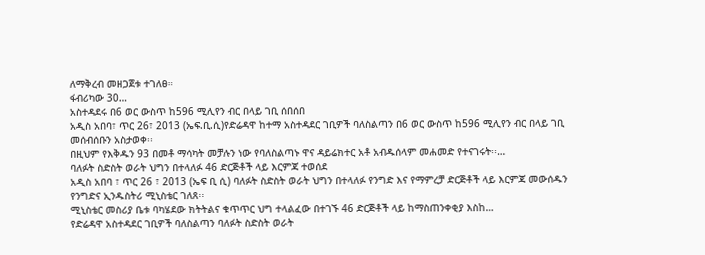ለማቅረብ መዘጋጀቱ ተገለፀ።
ፋብሪካው 30…
አስተዳደሩ በ6 ወር ውስጥ ከ596 ሚሊየን ብር በላይ ገቢ ሰበሰበ
አዲስ አበባ፣ ጥር 26፣ 2013 (ኤፍ.ቢ.ሲ)የድሬዳዋ ከተማ አስተዳደር ገቢዎች ባለስልጣን በ6 ወር ውስጥ ከ596 ሚሊየን ብር በላይ ገቢ መሰብሰቡን አስታወቀ፡፡
በዚህም የእቅዱን 93 በመቶ ማሳካት መቻሉን ነው የባለስልጣኑ ዋና ዳይሬክተር አቶ አብዱሰላም መሐመድ የተናገሩት፡፡…
ባለፉት ስድስት ወራት ህግን በተላለፉ 46 ድርጅቶች ላይ እርምጃ ተወሰደ
አዲስ አበባ ፣ ጥር 26 ፣ 2013 (ኤፍ ቢ ሲ) ባለፉት ስድስት ወራት ህግን በተላለፉ የንግድ እና የማምረቻ ድርጅቶች ላይ እርምጃ መውሰዱን የንግድና ኢንዱስትሪ ሚኒስቴር ገለጸ፡፡
ሚኒስቴር መስሪያ ቤቱ ባካሄደው ክትትልና ቁጥጥር ህግ ተላልፈው በተገኙ 46 ድርጅቶች ላይ ከማስጠንቀቂያ እስከ…
የድሬዳዋ አስተዳደር ገቢዎች ባለስልጣን ባለፉት ስድስት ወራት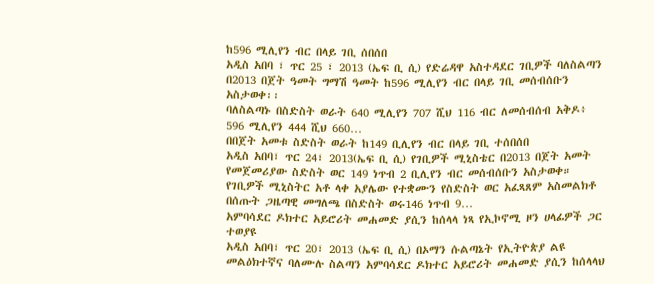ከ596 ሚሊየን ብር በላይ ገቢ ሰበሰበ
አዲስ አበባ ፣ ጥር 25 ፣ 2013 (ኤፍ ቢ ሲ) የድሬዳዋ አስተዳደር ገቢዎች ባለስልጣን በ2013 በጀት ዓመት ግማሽ ዓመት ከ596 ሚሊየን ብር በላይ ገቢ መሰብሰቡን አስታወቀ፡፡
ባለስልጣኑ በስድስት ወራት 640 ሚሊየን 707 ሺህ 116 ብር ለመሰብሰብ አቅዶ፥ 596 ሚሊየን 444 ሺህ 660…
በበጀት አመቱ ስድስት ወራት ከ149 ቢሊየን ብር በላይ ገቢ ተሰበሰበ
አዲስ አበባ፣ ጥር 24፣ 2013(ኤፍ ቢ ሲ) የገቢዎች ሚኒስቴር በ2013 በጀት አመት የመጀመሪያው ስድስት ወር 149 ነጥብ 2 ቢሊየን ብር መሰብሰቡን አስታወቀ።
የገቢዎች ሚኒስትር አቶ ላቀ አያሌው የተቋሙን የስድስት ወር አፈጻጸም አስመልክቶ በሰጡት ጋዜጣዊ መግለጫ በስድስት ወሩ146 ነጥብ 9…
አምባሳደር ዶክተር አይሮሪት መሐመድ ያሲን ከሰላላ ነጻ የኢኮኖሚ ዞን ሀላፊዎች ጋር ተወያዩ
አዲስ አበባ፣ ጥር 20፣ 2013 (ኤፍ ቢ ሲ) በኦማን ሱልጣኔት የኢትዮጵያ ልዩ መልዕክተኛና ባለሙሉ ስልጣን አምባሳደር ዶክተር አይሮሪት መሐመድ ያሲን ከሰላላህ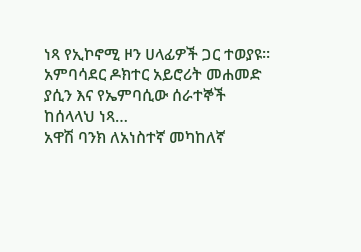ነጻ የኢኮኖሚ ዞን ሀላፊዎች ጋር ተወያዩ።
አምባሳደር ዶክተር አይሮሪት መሐመድ ያሲን እና የኤምባሲው ሰራተኞች ከሰላላህ ነጻ…
አዋሽ ባንክ ለአነስተኛ መካከለኛ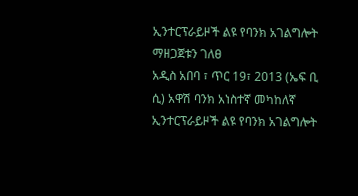ኢንተርፕራይዞች ልዩ የባንክ አገልግሎት ማዘጋጀቱን ገለፀ
አዲስ አበባ ፣ ጥር 19፣ 2013 (ኤፍ ቢ ሲ) አዋሽ ባንክ አነስተኛ መካከለኛ ኢንተርፕራይዞች ልዩ የባንክ አገልግሎት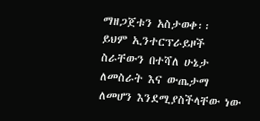ማዘጋጀቱን አስታወቀ፡፡
ይህም ኢንተርፕራይዞች ስራቸውን በተሻለ ሁኔታ ለመስራት እና ውጤታማ ለመሆን እንደሚያስችላቸው ነው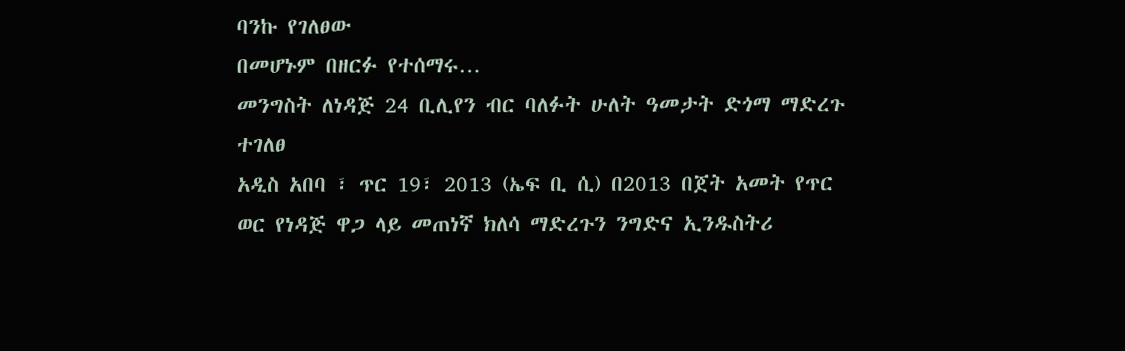ባንኩ የገለፀው
በመሆኑም በዘርፉ የተሰማሩ…
መንግስት ለነዳጅ 24 ቢሊየን ብር ባለፉት ሁለት ዓመታት ድጎማ ማድረጉ ተገለፀ
አዲስ አበባ ፣ ጥር 19፣ 2013 (ኤፍ ቢ ሲ) በ2013 በጀት አመት የጥር ወር የነዳጅ ዋጋ ላይ መጠነኛ ክለሳ ማድረጉን ንግድና ኢንዱስትሪ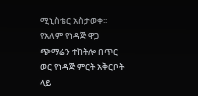ሚኒስቴር አስታወቀ፡፡
የአለም የነዳጅ ዋጋ ጭማሬን ተከትሎ በጥር ወር የነዳጅ ምርት አቅርቦት ላይ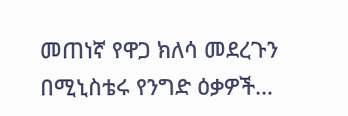መጠነኛ የዋጋ ክለሳ መደረጉን በሚኒስቴሩ የንግድ ዕቃዎች…